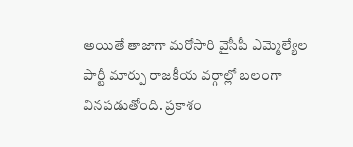అయితే తాజాగా మరోసారి వైసీపీ ఎమ్మెల్యేల పార్టీ మార్పు రాజకీయ వర్గాల్లో బలంగా వినపడుతోంది. ప్రకాశం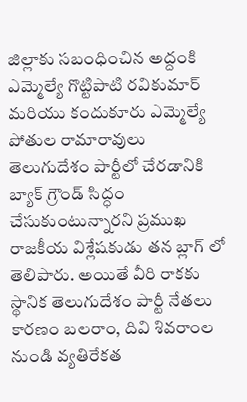జిల్లాకు సబంధించిన అద్దంకి ఎమ్మెల్యే గొట్టిపాటి రవికుమార్ మరియు కందుకూరు ఎమ్మెల్యే పోతుల రామారావులు తెలుగుదేశం పార్టీలో చేరడానికి బ్యాక్ గ్రౌండ్ సిద్ధం చేసుకుంటున్నారని ప్రముఖ రాజకీయ విశ్లేషకుడు తన బ్లాగ్ లో తెలిపారు. అయితే వీరి రాకకు స్థానిక తెలుగుదేశం పార్టీ నేతలు కారణం బలరాం, దివి శివరాంల నుండి వ్యతిరేకత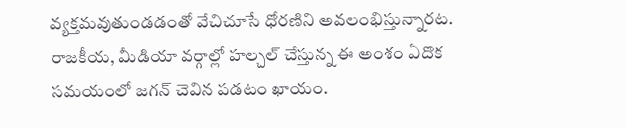వ్యక్తమవుతుండడంతో వేచిచూసే ధోరణిని అవలంభిస్తున్నారట.
రాజకీయ, మీడియా వర్గాల్లో హల్చల్ చేస్తున్న ఈ అంశం ఏదొక సమయంలో జగన్ చెవిన పడటం ఖాయం.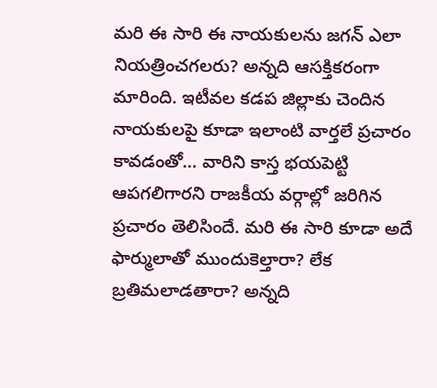మరి ఈ సారి ఈ నాయకులను జగన్ ఎలా నియత్రించగలరు? అన్నది ఆసక్తికరంగా మారింది. ఇటీవల కడప జిల్లాకు చెందిన నాయకులపై కూడా ఇలాంటి వార్తలే ప్రచారం కావడంతో… వారిని కాస్త భయపెట్టి ఆపగలిగారని రాజకీయ వర్గాల్లో జరిగిన ప్రచారం తెలిసిందే. మరి ఈ సారి కూడా అదే ఫార్ములాతో ముందుకెల్తారా? లేక బ్రతిమలాడతారా? అన్నది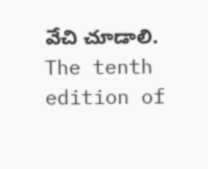వేచి చూడాలి.
The tenth edition of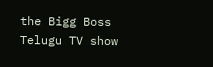the Bigg Boss Telugu TV show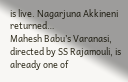is live. Nagarjuna Akkineni returned…
Mahesh Babu’s Varanasi, directed by SS Rajamouli, is already one of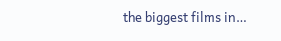the biggest films in…